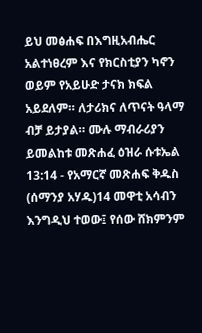ይህ መፅሐፍ በእግዚአብሔር አልተነፀረም እና የክርስቲያን ካኖን ወይም የአይሁድ ታናክ ክፍል አይደለም። ለታሪክና ለጥናት ዓላማ ብቻ ይታያል። ሙሉ ማብራሪያን ይመልከቱ መጽሐፈ ዕዝራ ሱቱኤል 13:14 - የአማርኛ መጽሐፍ ቅዱስ (ሰማንያ አሃዱ)14 መዋቲ አሳብን እንግዲህ ተወው፤ የሰው ሸክምንም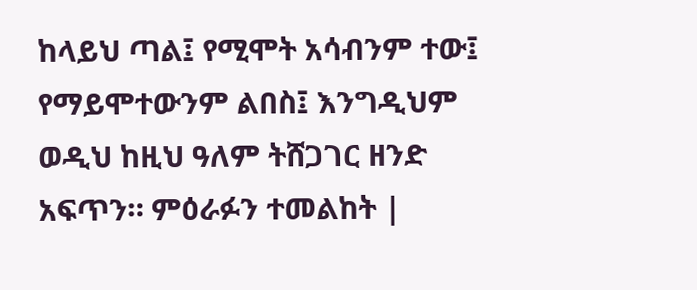ከላይህ ጣል፤ የሚሞት አሳብንም ተው፤ የማይሞተውንም ልበስ፤ እንግዲህም ወዲህ ከዚህ ዓለም ትሸጋገር ዘንድ አፍጥን። ምዕራፉን ተመልከት |